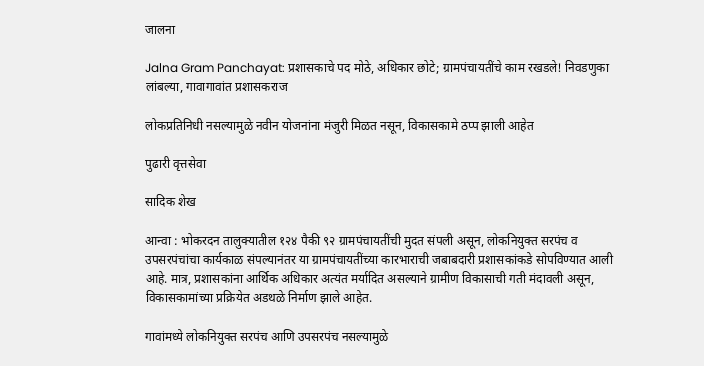जालना

Jalna Gram Panchayat: प्रशासकाचे पद मोठे, अधिकार छोटे; ग्रामपंचायतींचे काम रखडले! निवडणुका लांबल्या, गावागावांत प्रशासकराज

लोकप्रतिनिधी नसल्यामुळे नवीन योजनांना मंजुरी मिळत नसून, विकासकामे ठप्प झाली आहेत

पुढारी वृत्तसेवा

सादिक शेख

आन्वा : भोकरदन तालुक्यातील १२४ पैकी ९२ ग्रामपंचायतींची मुदत संपली असून, लोकनियुक्त सरपंच व उपसरपंचांचा कार्यकाळ संपल्यानंतर या ग्रामपंचायतींच्या कारभाराची जबाबदारी प्रशासकांकडे सोपविण्यात आली आहे. मात्र, प्रशासकांना आर्थिक अधिकार अत्यंत मर्यादित असल्याने ग्रामीण विकासाची गती मंदावली असून, विकासकामांच्या प्रक्रियेत अडथळे निर्माण झाले आहेत.

गावांमध्ये लोकनियुक्त सरपंच आणि उपसरपंच नसल्यामुळे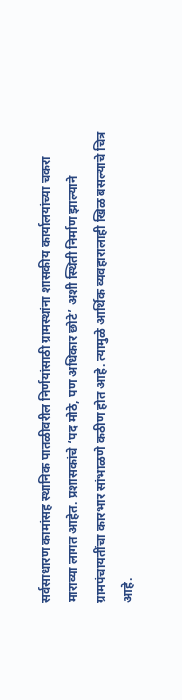सर्वसाधारण कामांसह स्थानिक पातळीवरील निर्णयांसाठी ग्रामस्थांना शासकीय कार्यालयांच्या चकरा माराव्या लागत आहेत. प्रशासकांचे ‘पद मोठे, पण अधिकार छोटे’ अशी स्थिती निर्माण झाल्याने ग्रामपंचायतींचा कारभार सांभाळणे कठीण होत आहे. त्यामुळे आर्थिक व्यवहारालाही खिळ बसल्याचे चित्र आहे.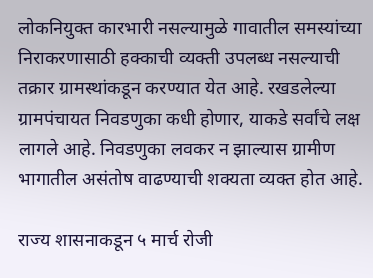लोकनियुक्त कारभारी नसल्यामुळे गावातील समस्यांच्या निराकरणासाठी हक्काची व्यक्ती उपलब्ध नसल्याची तक्रार ग्रामस्थांकडून करण्यात येत आहे. रखडलेल्या ग्रामपंचायत निवडणुका कधी होणार, याकडे सर्वांचे लक्ष लागले आहे. निवडणुका लवकर न झाल्यास ग्रामीण भागातील असंतोष वाढण्याची शक्यता व्यक्त होत आहे.

राज्य शासनाकडून ५ मार्च रोजी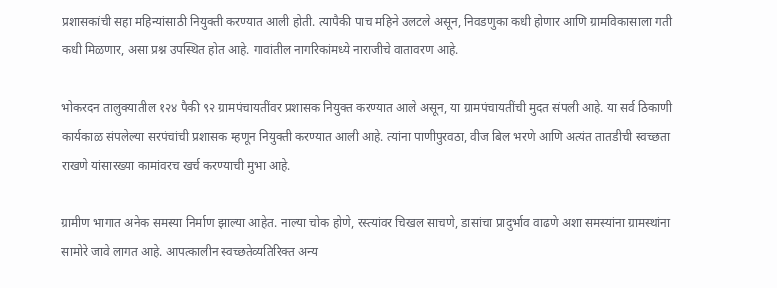प्रशासकांची सहा महिन्यांसाठी नियुक्ती करण्यात आली होती. त्यापैकी पाच महिने उलटले असून, निवडणुका कधी होणार आणि ग्रामविकासाला गती कधी मिळणार, असा प्रश्न उपस्थित होत आहे. गावांतील नागरिकांमध्ये नाराजीचे वातावरण आहे.

भोकरदन तालुक्यातील १२४ पैकी ९२ ग्रामपंचायतींवर प्रशासक नियुक्त करण्यात आले असून, या ग्रामपंचायतींची मुदत संपली आहे. या सर्व ठिकाणी कार्यकाळ संपलेल्या सरपंचांची प्रशासक म्हणून नियुक्ती करण्यात आली आहे. त्यांना पाणीपुरवठा, वीज बिल भरणे आणि अत्यंत तातडीची स्वच्छता राखणे यांसारख्या कामांवरच खर्च करण्याची मुभा आहे.

ग्रामीण भागात अनेक समस्या निर्माण झाल्या आहेत. नाल्या चोक होणे, रस्त्यांवर चिखल साचणे, डासांचा प्रादुर्भाव वाढणे अशा समस्यांना ग्रामस्थांना सामोरे जावे लागत आहे. आपत्कालीन स्वच्छतेव्यतिरिक्त अन्य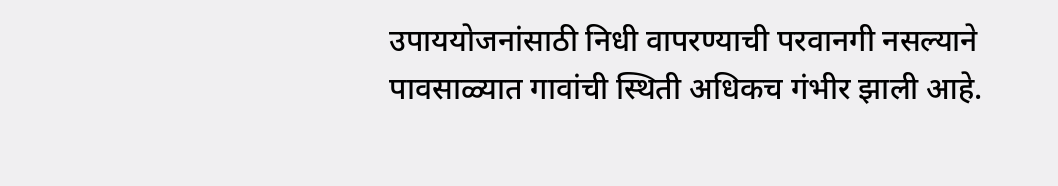उपाययोजनांसाठी निधी वापरण्याची परवानगी नसल्याने पावसाळ्यात गावांची स्थिती अधिकच गंभीर झाली आहे.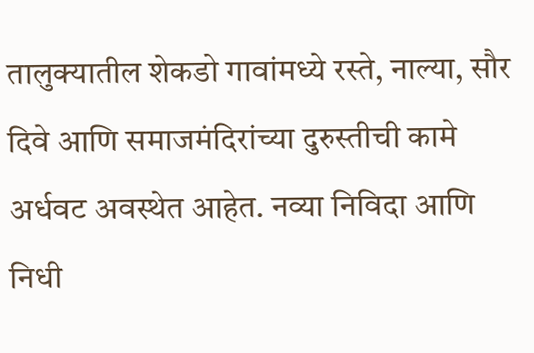तालुक्यातील शेकडो गावांमध्ये रस्ते, नाल्या, सौर दिवे आणि समाजमंदिरांच्या दुरुस्तीची कामे अर्धवट अवस्थेत आहेत. नव्या निविदा आणि निधी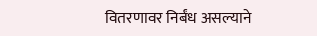वितरणावर निर्बंध असल्याने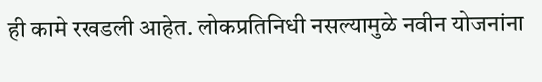ही कामे रखडली आहेत. लोकप्रतिनिधी नसल्यामुळे नवीन योजनांना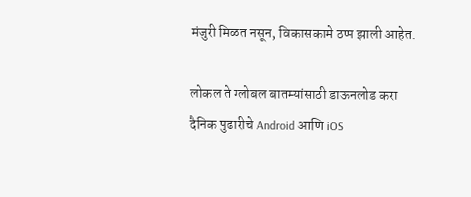मंजुरी मिळत नसून, विकासकामे ठप्प झाली आहेत.

लोकल ते ग्लोबल बातम्यांसाठी डाऊनलोड करा दैनिक पुढारीचे Android आणि iOS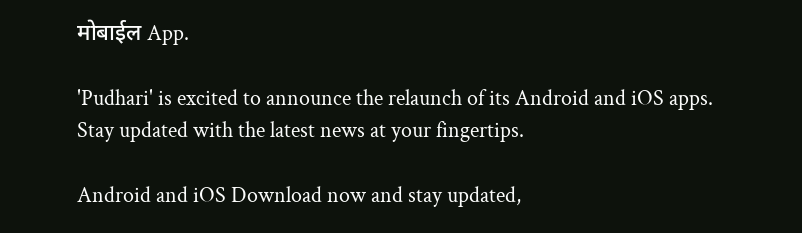मोबाईल App.

'Pudhari' is excited to announce the relaunch of its Android and iOS apps. Stay updated with the latest news at your fingertips.

Android and iOS Download now and stay updated,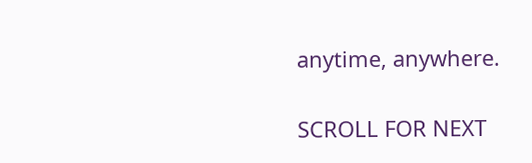anytime, anywhere.

SCROLL FOR NEXT